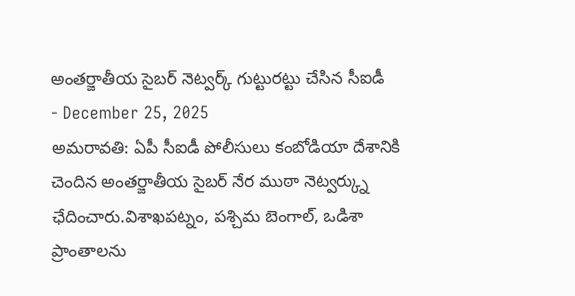అంతర్జాతీయ సైబర్ నెట్వర్క్ గుట్టురట్టు చేసిన సీఐడీ
- December 25, 2025
అమరావతి: ఏపీ సీఐడీ పోలీసులు కంబోడియా దేశానికి చెందిన అంతర్జాతీయ సైబర్ నేర ముఠా నెట్వర్క్ను ఛేదించారు.విశాఖపట్నం, పశ్చిమ బెంగాల్, ఒడిశా ప్రాంతాలను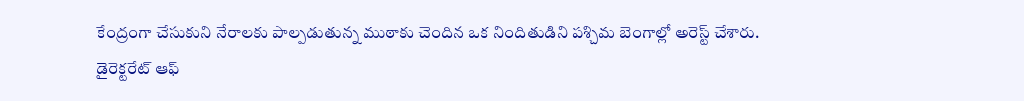కేంద్రంగా చేసుకుని నేరాలకు పాల్పడుతున్న ముఠాకు చెందిన ఒక నిందితుడిని పశ్చిమ బెంగాల్లో అరెస్ట్ చేశారు.
డైరెక్టరేట్ ఆఫ్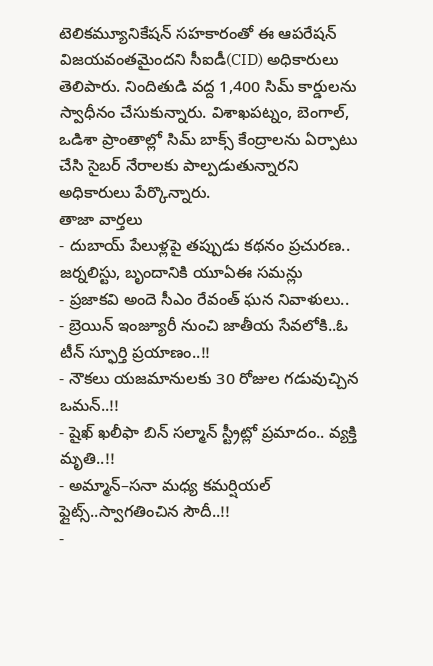టెలికమ్యూనికేషన్ సహకారంతో ఈ ఆపరేషన్ విజయవంతమైందని సీఐడీ(CID) అధికారులు తెలిపారు. నిందితుడి వద్ద 1,400 సిమ్ కార్డులను స్వాధీనం చేసుకున్నారు. విశాఖపట్నం, బెంగాల్, ఒడిశా ప్రాంతాల్లో సిమ్ బాక్స్ కేంద్రాలను ఏర్పాటు చేసి సైబర్ నేరాలకు పాల్పడుతున్నారని అధికారులు పేర్కొన్నారు.
తాజా వార్తలు
- దుబాయ్ పేలుళ్లపై తప్పుడు కథనం ప్రచురణ.. జర్నలిస్టు, బృందానికి యూఏఈ సమన్లు
- ప్రజాకవి అందె సీఎం రేవంత్ ఘన నివాళులు..
- బ్రెయిన్ ఇంజ్యూరీ నుంచి జాతీయ సేవలోకి..ఓ టీన్ స్ఫూర్తి ప్రయాణం..!!
- నౌకలు యజమానులకు 30 రోజుల గడువుచ్చిన ఒమన్..!!
- షైఖ్ ఖలీఫా బిన్ సల్మాన్ స్ట్రీట్లో ప్రమాదం.. వ్యక్తి మృతి..!!
- అమ్మాన్–సనా మధ్య కమర్షియల్ ఫ్లైట్స్..స్వాగతించిన సౌదీ..!!
-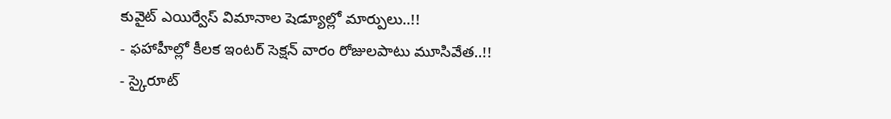కువైట్ ఎయిర్వేస్ విమానాల షెడ్యూల్లో మార్పులు..!!
- ఫహాహీల్లో కీలక ఇంటర్ సెక్షన్ వారం రోజులపాటు మూసివేత..!!
- స్కైరూట్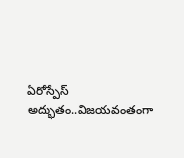ఏరోస్పేస్ అద్భుతం..విజయవంతంగా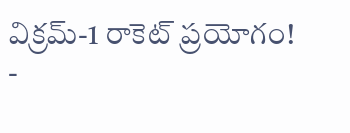విక్రమ్-1 రాకెట్ ప్రయోగం!
-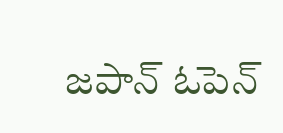జపాన్ ఓపెన్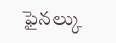ఫైనల్కు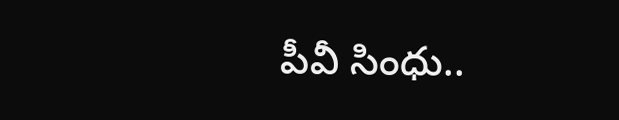పీవీ సింధు..